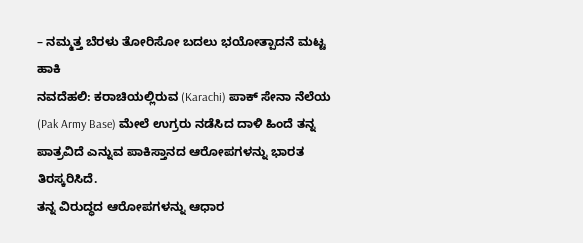– ನಮ್ಮತ್ತ ಬೆರಳು ತೋರಿಸೋ ಬದಲು ಭಯೋತ್ಪಾದನೆ ಮಟ್ಟ ಹಾಕಿ
ನವದೆಹಲಿ: ಕರಾಚಿಯಲ್ಲಿರುವ (Karachi) ಪಾಕ್ ಸೇನಾ ನೆಲೆಯ (Pak Army Base) ಮೇಲೆ ಉಗ್ರರು ನಡೆಸಿದ ದಾಳಿ ಹಿಂದೆ ತನ್ನ ಪಾತ್ರವಿದೆ ಎನ್ನುವ ಪಾಕಿಸ್ತಾನದ ಆರೋಪಗಳನ್ನು ಭಾರತ ತಿರಸ್ಕರಿಸಿದೆ.
ತನ್ನ ವಿರುದ್ಧದ ಆರೋಪಗಳನ್ನು ಆಧಾರ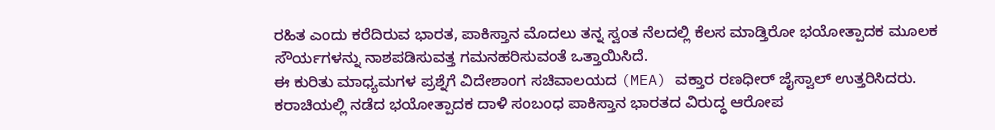ರಹಿತ ಎಂದು ಕರೆದಿರುವ ಭಾರತ, ಪಾಕಿಸ್ತಾನ ಮೊದಲು ತನ್ನ ಸ್ವಂತ ನೆಲದಲ್ಲಿ ಕೆಲಸ ಮಾಡ್ತಿರೋ ಭಯೋತ್ಪಾದಕ ಮೂಲಕ ಸೌರ್ಯಗಳನ್ನು ನಾಶಪಡಿಸುವತ್ತ ಗಮನಹರಿಸುವಂತೆ ಒತ್ತಾಯಿಸಿದೆ.
ಈ ಕುರಿತು ಮಾಧ್ಯಮಗಳ ಪ್ರಶ್ನೆಗೆ ವಿದೇಶಾಂಗ ಸಚಿವಾಲಯದ (MEA) ವಕ್ತಾರ ರಣಧೀರ್ ಜೈಸ್ವಾಲ್ ಉತ್ತರಿಸಿದರು. ಕರಾಚಿಯಲ್ಲಿ ನಡೆದ ಭಯೋತ್ಪಾದಕ ದಾಳಿ ಸಂಬಂಧ ಪಾಕಿಸ್ತಾನ ಭಾರತದ ವಿರುದ್ಧ ಆರೋಪ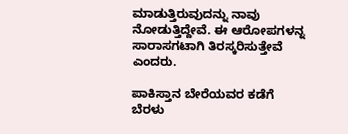ಮಾಡುತ್ತಿರುವುದನ್ನು ನಾವು ನೋಡುತ್ತಿದ್ದೇವೆ. ಈ ಆರೋಪಗಳನ್ನ ಸಾರಾಸಗಟಾಗಿ ತಿರಸ್ಕರಿಸುತ್ತೇವೆ ಎಂದರು.

ಪಾಕಿಸ್ತಾನ ಬೇರೆಯವರ ಕಡೆಗೆ ಬೆರಳು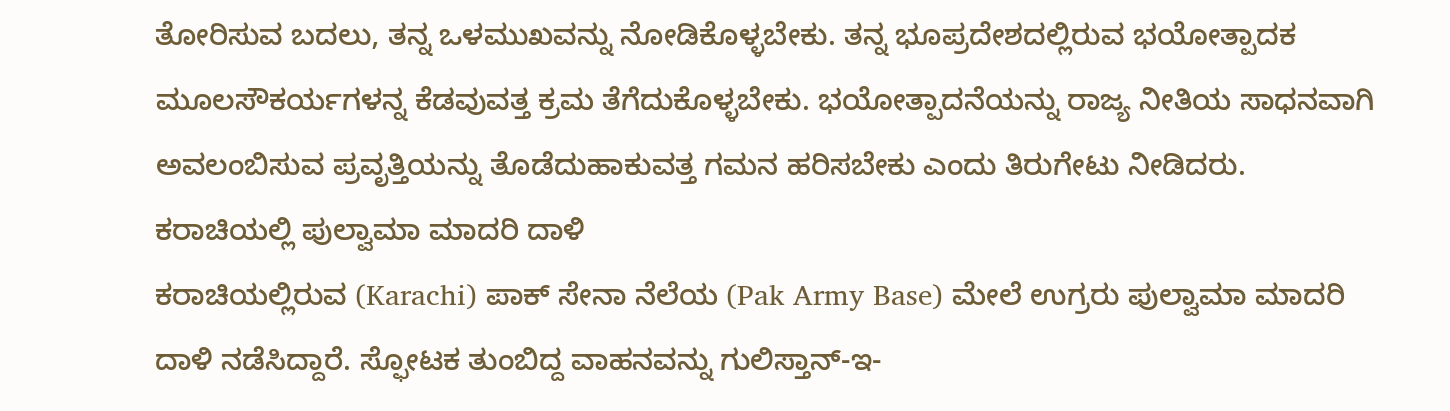ತೋರಿಸುವ ಬದಲು, ತನ್ನ ಒಳಮುಖವನ್ನು ನೋಡಿಕೊಳ್ಳಬೇಕು. ತನ್ನ ಭೂಪ್ರದೇಶದಲ್ಲಿರುವ ಭಯೋತ್ಪಾದಕ ಮೂಲಸೌಕರ್ಯಗಳನ್ನ ಕೆಡವುವತ್ತ ಕ್ರಮ ತೆಗೆದುಕೊಳ್ಳಬೇಕು. ಭಯೋತ್ಪಾದನೆಯನ್ನು ರಾಜ್ಯ ನೀತಿಯ ಸಾಧನವಾಗಿ ಅವಲಂಬಿಸುವ ಪ್ರವೃತ್ತಿಯನ್ನು ತೊಡೆದುಹಾಕುವತ್ತ ಗಮನ ಹರಿಸಬೇಕು ಎಂದು ತಿರುಗೇಟು ನೀಡಿದರು.
ಕರಾಚಿಯಲ್ಲಿ ಪುಲ್ವಾಮಾ ಮಾದರಿ ದಾಳಿ
ಕರಾಚಿಯಲ್ಲಿರುವ (Karachi) ಪಾಕ್ ಸೇನಾ ನೆಲೆಯ (Pak Army Base) ಮೇಲೆ ಉಗ್ರರು ಪುಲ್ವಾಮಾ ಮಾದರಿ ದಾಳಿ ನಡೆಸಿದ್ದಾರೆ. ಸ್ಫೋಟಕ ತುಂಬಿದ್ದ ವಾಹನವನ್ನು ಗುಲಿಸ್ತಾನ್-ಇ-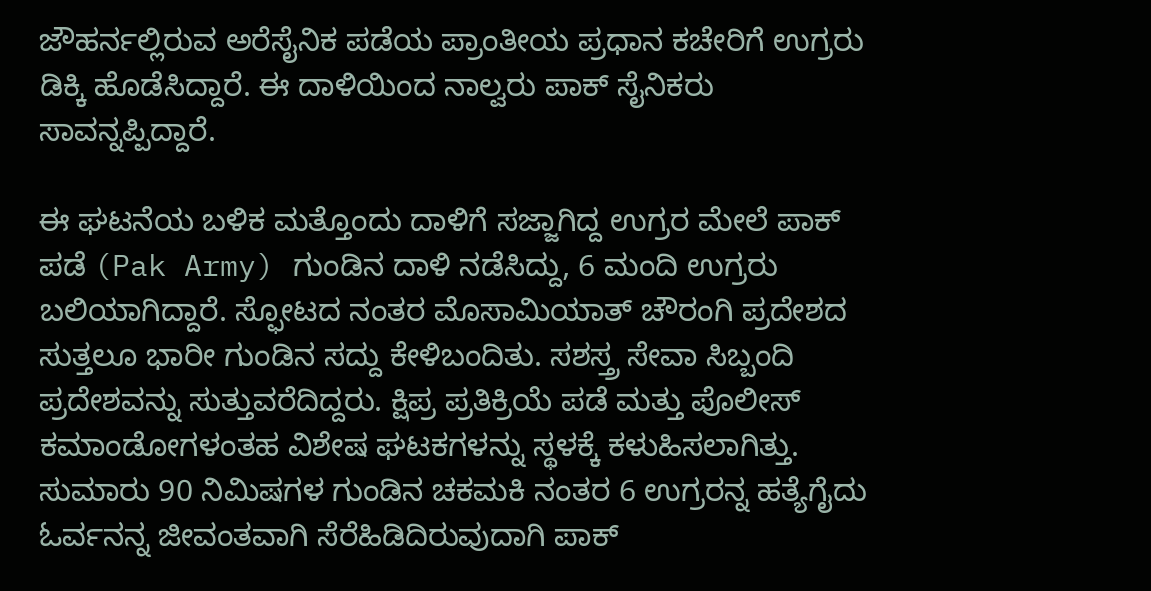ಜೌಹರ್ನಲ್ಲಿರುವ ಅರೆಸೈನಿಕ ಪಡೆಯ ಪ್ರಾಂತೀಯ ಪ್ರಧಾನ ಕಚೇರಿಗೆ ಉಗ್ರರು ಡಿಕ್ಕಿ ಹೊಡೆಸಿದ್ದಾರೆ. ಈ ದಾಳಿಯಿಂದ ನಾಲ್ವರು ಪಾಕ್ ಸೈನಿಕರು ಸಾವನ್ನಪ್ಪಿದ್ದಾರೆ.

ಈ ಘಟನೆಯ ಬಳಿಕ ಮತ್ತೊಂದು ದಾಳಿಗೆ ಸಜ್ಜಾಗಿದ್ದ ಉಗ್ರರ ಮೇಲೆ ಪಾಕ್ ಪಡೆ (Pak Army) ಗುಂಡಿನ ದಾಳಿ ನಡೆಸಿದ್ದು, 6 ಮಂದಿ ಉಗ್ರರು ಬಲಿಯಾಗಿದ್ದಾರೆ. ಸ್ಫೋಟದ ನಂತರ ಮೊಸಾಮಿಯಾತ್ ಚೌರಂಗಿ ಪ್ರದೇಶದ ಸುತ್ತಲೂ ಭಾರೀ ಗುಂಡಿನ ಸದ್ದು ಕೇಳಿಬಂದಿತು. ಸಶಸ್ತ್ರ ಸೇವಾ ಸಿಬ್ಬಂದಿ ಪ್ರದೇಶವನ್ನು ಸುತ್ತುವರೆದಿದ್ದರು. ಕ್ಷಿಪ್ರ ಪ್ರತಿಕ್ರಿಯೆ ಪಡೆ ಮತ್ತು ಪೊಲೀಸ್ ಕಮಾಂಡೋಗಳಂತಹ ವಿಶೇಷ ಘಟಕಗಳನ್ನು ಸ್ಥಳಕ್ಕೆ ಕಳುಹಿಸಲಾಗಿತ್ತು.
ಸುಮಾರು 90 ನಿಮಿಷಗಳ ಗುಂಡಿನ ಚಕಮಕಿ ನಂತರ 6 ಉಗ್ರರನ್ನ ಹತ್ಯೆಗೈದು ಓರ್ವನನ್ನ ಜೀವಂತವಾಗಿ ಸೆರೆಹಿಡಿದಿರುವುದಾಗಿ ಪಾಕ್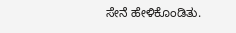ಸೇನೆ ಹೇಳಿಕೊಂಡಿತು.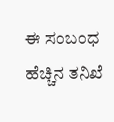ಈ ಸಂಬಂಧ ಹೆಚ್ಚಿನ ತನಿಖೆ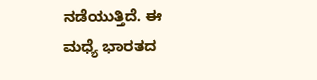ನಡೆಯುತ್ತಿದೆ. ಈ ಮಧ್ಯೆ ಭಾರತದ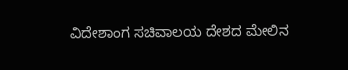ವಿದೇಶಾಂಗ ಸಚಿವಾಲಯ ದೇಶದ ಮೇಲಿನ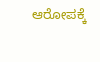ಆರೋಪಕ್ಕೆ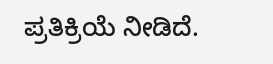ಪ್ರತಿಕ್ರಿಯೆ ನೀಡಿದೆ.